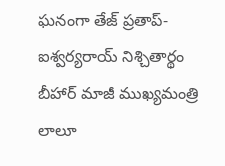ఘనంగా తేజ్ ప్రతాప్- ఐశ్వర్యరాయ్ నిశ్చితార్థం
బీహార్ మాజీ ముఖ్యమంత్రి లాలూ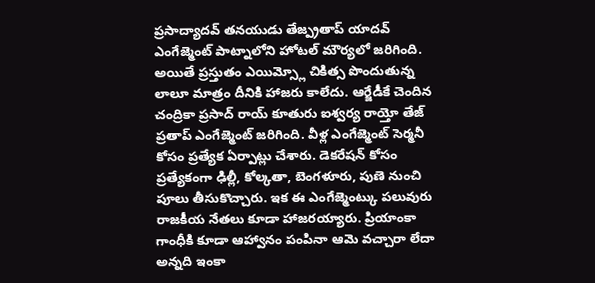ప్రసాద్యాదవ్ తనయుడు తేజ్ప్రతాప్ యాదవ్ ఎంగేజ్మెంట్ పాట్నాలోని హోటల్ మౌర్యలో జరిగింది. అయితే ప్రస్తుతం ఎయిమ్స్లో చికిత్స పొందుతున్న లాలూ మాత్రం దీనికి హాజరు కాలేదు. ఆర్జేడీకే చెందిన చంద్రికా ప్రసాద్ రాయ్ కూతురు ఐశ్వర్య రాయ్తో తేజ్ ప్రతాప్ ఎంగేజ్మెంట్ జరిగింది. వీళ్ల ఎంగేజ్మెంట్ సెర్మనీ కోసం ప్రత్యేక ఏర్పాట్లు చేశారు. డెకరేషన్ కోసం ప్రత్యేకంగా ఢిల్లీ, కోల్కతా, బెంగళూరు, పుణె నుంచి పూలు తీసుకొచ్చారు. ఇక ఈ ఎంగేజ్మెంట్కు పలువురు రాజకీయ నేతలు కూడా హాజరయ్యారు. ప్రియాంకా గాంధీకి కూడా ఆహ్వానం పంపినా ఆమె వచ్చారా లేదా అన్నది ఇంకా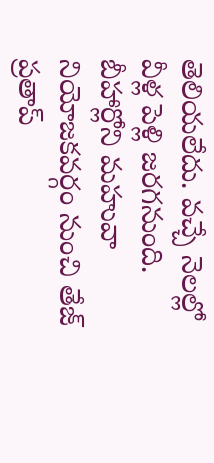తెలియలేదు. వచ్చే నెలల్లో వీళ్ల పెళ్లి జరగనుంది. బీహార్లోని మహువా నియోజకవర్గం నుంచి తేజ్ ప్రతాప్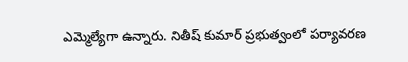ఎమ్మెల్యేగా ఉన్నారు. నితీష్ కుమార్ ప్రభుత్వంలో పర్యావరణ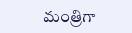మంత్రిగా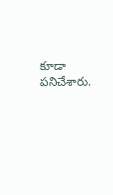కూడా పనిచేశారు.